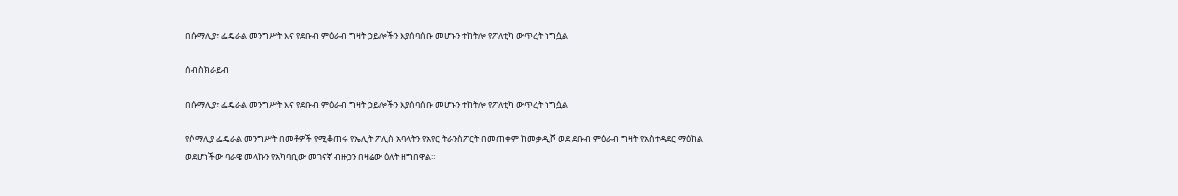በሱማሊያ፣ ፌዴራል መንግሥት እና የደቡብ ምዕራብ ግዛት ኃይሎችን እያሰባሰቡ መሆኑን ተከትሎ የፖለቲካ ውጥረት ነግሷል

ሰብስክራይብ

በሱማሊያ፣ ፌዴራል መንግሥት እና የደቡብ ምዕራብ ግዛት ኃይሎችን እያሰባሰቡ መሆኑን ተከትሎ የፖለቲካ ውጥረት ነግሷል

የሶማሊያ ፌዴራል መንግሥት በመቶዎች የሚቆጠሩ የኤሊት ፖሊስ አባላትን የአየር ትራንስፖርት በመጠቀም ከመቃዲሾ ወደ ደቡብ ምዕራብ ግዛት የአስተዳደር ማዕከል ወደሆነችው ባራዌ መላኩን የአካባቢው መገናኛ ብዙኃን በዛሬው ዕለት ዘግበዋል።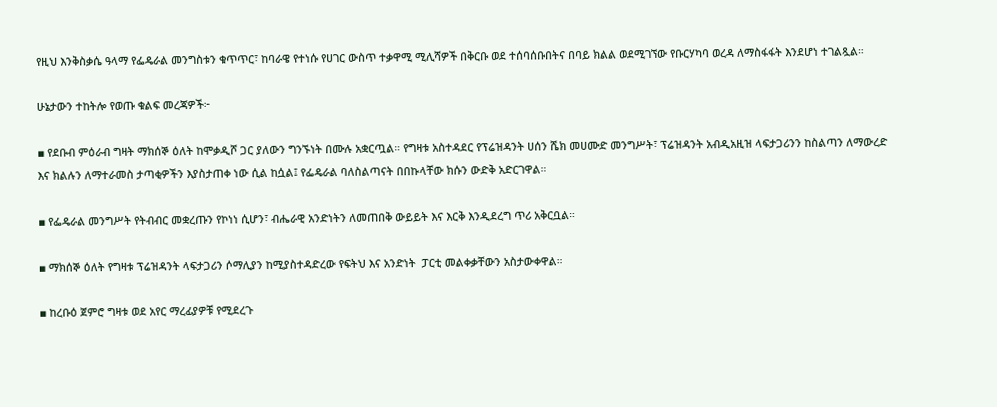የዚህ እንቅስቃሴ ዓላማ የፌዴራል መንግስቱን ቁጥጥር፣ ከባራዌ የተነሱ የሀገር ውስጥ ተቃዋሚ ሚሊሻዎች በቅርቡ ወደ ተሰባሰቡበትና በባይ ክልል ወደሚገኘው የቡርሃካባ ወረዳ ለማስፋፋት እንደሆነ ተገልጿል።

ሁኔታውን ተከትሎ የወጡ ቁልፍ መረጃዎች፦

▪ የደቡብ ምዕራብ ግዛት ማክሰኞ ዕለት ከሞቃዲሾ ጋር ያለውን ግንኙነት በሙሉ አቋርጧል። የግዛቱ አስተዳደር የፕሬዝዳንት ሀሰን ሼክ መሀሙድ መንግሥት፣ ፕሬዝዳንት አብዲአዚዝ ላፍታጋሪንን ከስልጣን ለማውረድ እና ክልሉን ለማተራመስ ታጣቂዎችን እያስታጠቀ ነው ሲል ከሷል፤ የፌዴራል ባለስልጣናት በበኩላቸው ክሱን ውድቅ አድርገዋል።

▪ የፌዴራል መንግሥት የትብብር መቋረጡን የኮነነ ሲሆን፣ ብሔራዊ አንድነትን ለመጠበቅ ውይይት እና እርቅ እንዲደረግ ጥሪ አቅርቧል።

▪ ማክሰኞ ዕለት የግዛቱ ፕሬዝዳንት ላፍታጋሪን ሶማሊያን ከሚያስተዳድረው የፍትህ እና አንድነት  ፓርቲ መልቀቃቸውን አስታውቀዋል።

▪ ከረቡዕ ጀምሮ ግዛቱ ወደ አየር ማረፊያዎቹ የሚደረጉ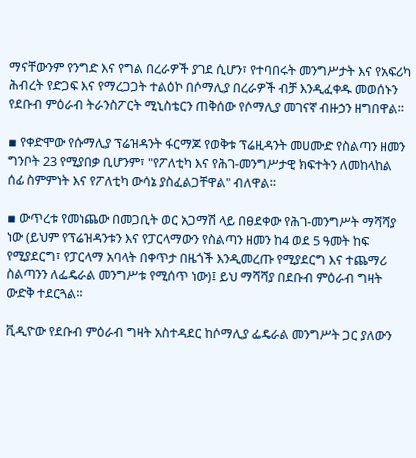ማናቸውንም የንግድ እና የግል በረራዎች ያገደ ሲሆን፣ የተባበሩት መንግሥታት እና የአፍሪካ ሕብረት የድጋፍ እና የማረጋጋት ተልዕኮ በሶማሊያ በረራዎች ብቻ እንዲፈቀዱ መወሰኑን የደቡብ ምዕራብ ትራንስፖርት ሚኒስቴርን ጠቅሰው የሶማሊያ መገናኛ ብዙኃን ዘግበዋል።

▪ የቀድሞው የሱማሊያ ፕሬዝዳንት ፋርማጆ የወቅቱ ፕሬዚዳንት መሀሙድ የስልጣን ዘመን ግንቦት 23 የሚያበቃ ቢሆንም፣ "የፖለቲካ እና የሕገ-መንግሥታዊ ክፍተትን ለመከላከል ሰፊ ስምምነት እና የፖለቲካ ውሳኔ ያስፈልጋቸዋል" ብለዋል።

▪ ውጥረቱ የመነጨው በመጋቢት ወር አጋማሽ ላይ በፀደቀው የሕገ-መንግሥት ማሻሻያ ነው (ይህም የፕሬዝዳንቱን እና የፓርላማውን የስልጣን ዘመን ከ4 ወደ 5 ዓመት ከፍ የሚያደርግ፣ የፓርላማ አባላት በቀጥታ በዜጎች እንዲመረጡ የሚያደርግ እና ተጨማሪ ስልጣንን ለፌዴራል መንግሥቱ የሚሰጥ ነው)፤ ይህ ማሻሻያ በደቡብ ምዕራብ ግዛት ውድቅ ተደርጓል።

ቪዲዮው የደቡብ ምዕራብ ግዛት አስተዳደር ከሶማሊያ ፌዴራል መንግሥት ጋር ያለውን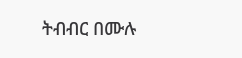ትብብር በሙሉ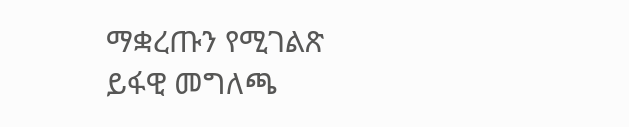ማቋረጡን የሚገልጽ ይፋዊ መግለጫ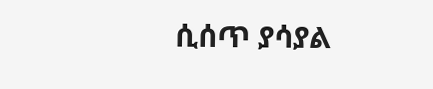ሲሰጥ ያሳያል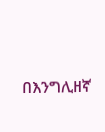በእንግሊዘኛ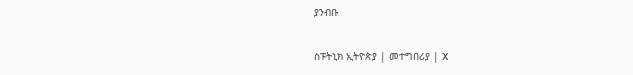ያንብቡ

ስፑትኒክ ኢትዮጵያ | መተግበሪያ | X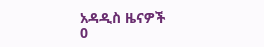አዳዲስ ዜናዎች
0